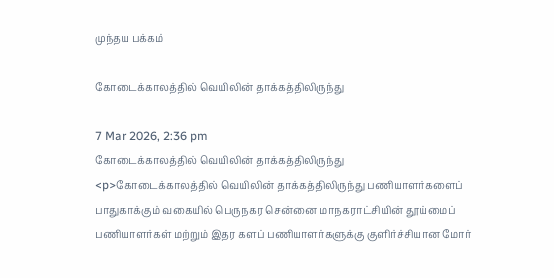முந்தய பக்கம்

கோடைக்காலத்தில் வெயிலின் தாக்கத்திலிருந்து

7 Mar 2026, 2:36 pm
கோடைக்காலத்தில் வெயிலின் தாக்கத்திலிருந்து
<p>கோடைக்காலத்தில் வெயிலின் தாக்கத்திலிருந்து பணியாளர்களைப் பாதுகாக்கும் வகையில் பெருநகர சென்னை மாநகராட்சியின் தூய்மைப் பணியாளர்கள் மற்றும் இதர களப் பணியாளர்களுக்கு குளிர்ச்சியான மோர்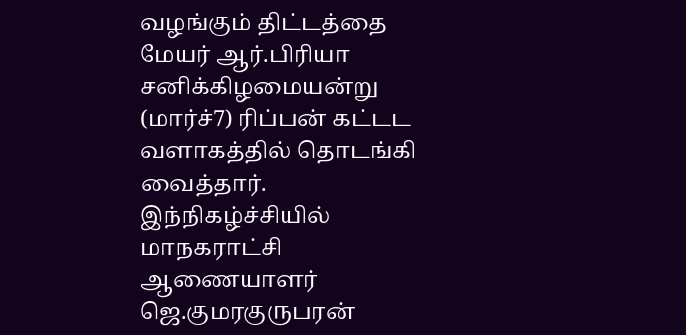வழங்கும் திட்டத்தை மேயர் ஆர்.பிரியா சனிக்கிழமையன்று  (மார்ச்7) ரிப்பன் கட்டட வளாகத்தில் தொடங்கி வைத்தார். இந்நிகழ்ச்சியில் மாநகராட்சி ஆணையாளர் ஜெ.குமரகுருபரன்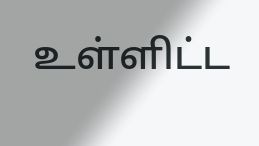உள்ளிட்ட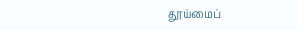தூய்மைப்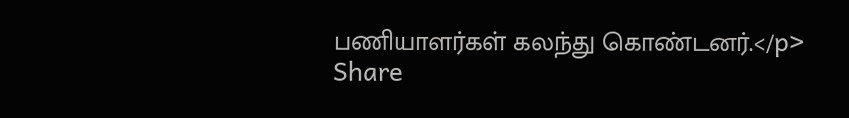பணியாளர்கள் கலந்து கொண்டனர்.</p>
Share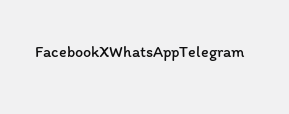FacebookXWhatsAppTelegram